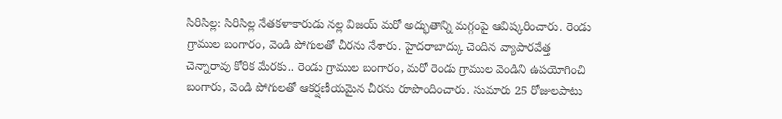సిరిసిల్ల: సిరిసిల్ల నేతకళాకారుడు నల్ల విజయ్ మరో అద్భుతాన్ని మగ్గంపై ఆవిష్కరించారు. రెండు గ్రాముల బంగారం, వెండి పోగులతో చీరను నేశారు. హైదరాబాద్కు చెందిన వ్యాపారవేత్త చెన్నారావు కోరిక మేరకు.. రెండు గ్రాముల బంగారం, మరో రెండు గ్రాముల వెండిని ఉపయోగించి బంగారు, వెండి పోగులతో ఆకర్షణీయమైన చీరను రూపొందించారు. సుమారు 25 రోజులపాటు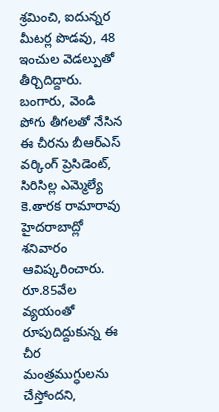శ్రమించి, ఐదున్నర మీటర్ల పొడవు, 48 ఇంచుల వెడల్పుతో తీర్చిదిద్దారు. బంగారు, వెండి పోగు తీగలతో నేసిన ఈ చీరను బీఆర్ఎస్ వర్కింగ్ ప్రెసిడెంట్, సిరిసిల్ల ఎమ్మెల్యే కె.తారక రామారావు హైదరాబాద్లో శనివారం ఆవిష్కరించారు. రూ.85వేల వ్యయంతో రూపుదిద్దుకున్న ఈ చీర మంత్రముగ్ధులను చేస్తోందని,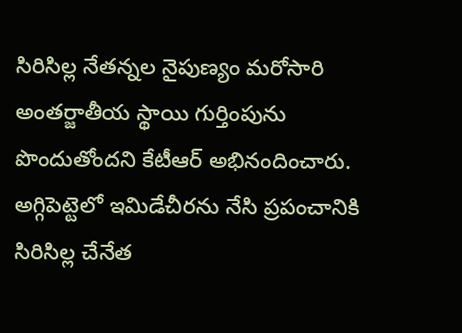సిరిసిల్ల నేతన్నల నైపుణ్యం మరోసారి అంతర్జాతీయ స్థాయి గుర్తింపును పొందుతోందని కేటీఆర్ అభినందించారు. అగ్గిపెట్టెలో ఇమిడేచీరను నేసి ప్రపంచానికి సిరిసిల్ల చేనేత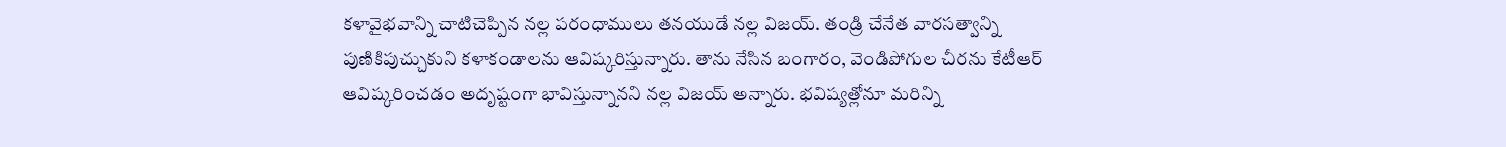కళావైభవాన్ని చాటిచెప్పిన నల్ల పరంధాములు తనయుడే నల్ల విజయ్. తండ్రి చేనేత వారసత్వాన్ని పుణికిపుచ్చుకుని కళాకండాలను ఆవిష్కరిస్తున్నారు. తాను నేసిన బంగారం, వెండిపోగుల చీరను కేటీఆర్ ఆవిష్కరించడం అదృష్టంగా భావిస్తున్నానని నల్ల విజయ్ అన్నారు. భవిష్యత్లోనూ మరిన్ని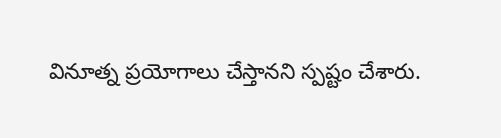వినూత్న ప్రయోగాలు చేస్తానని స్పష్టం చేశారు.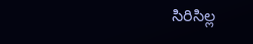సిరిసిల్ల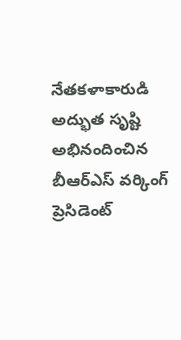నేతకళాకారుడి అద్భుత సృష్టి
అభినందించిన బీఆర్ఎస్ వర్కింగ్ ప్రెసిడెంట్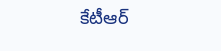కేటీఆర్